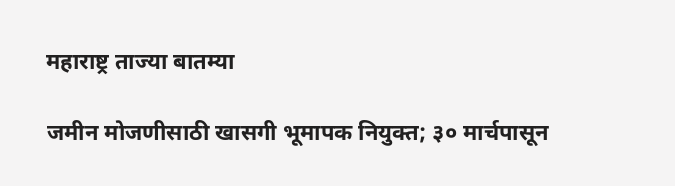महाराष्ट्र ताज्या बातम्या

जमीन मोजणीसाठी खासगी भूमापक नियुक्त; ३० मार्चपासून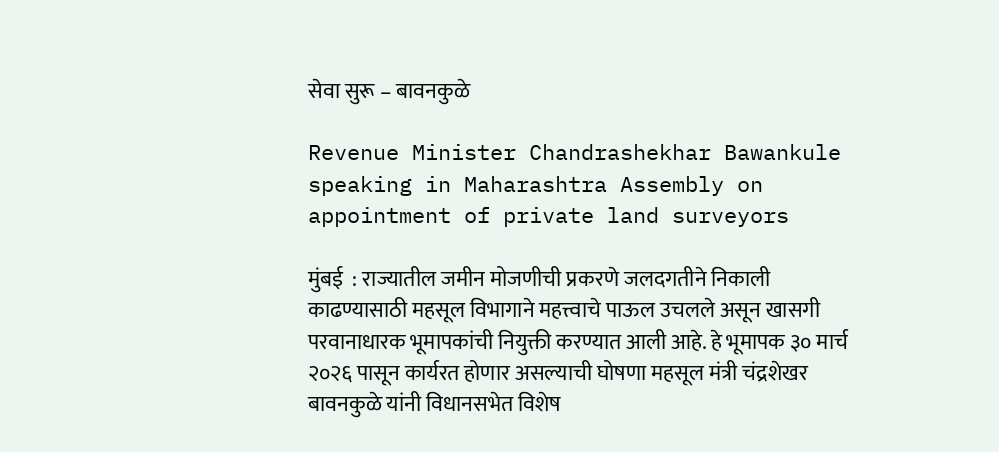सेवा सुरू – बावनकुळे

Revenue Minister Chandrashekhar Bawankule speaking in Maharashtra Assembly on appointment of private land surveyors

मुंबई  : राज्यातील जमीन मोजणीची प्रकरणे जलदगतीने निकाली काढण्यासाठी महसूल विभागाने महत्त्वाचे पाऊल उचलले असून खासगी परवानाधारक भूमापकांची नियुक्ती करण्यात आली आहे. हे भूमापक ३० मार्च २०२६ पासून कार्यरत होणार असल्याची घोषणा महसूल मंत्री चंद्रशेखर बावनकुळे यांनी विधानसभेत विशेष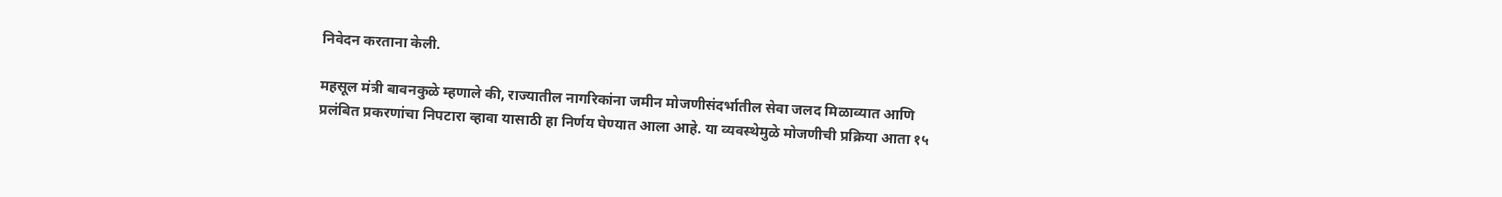निवेदन करताना केली.

महसूल मंत्री बावनकुळे म्हणाले की, राज्यातील नागरिकांना जमीन मोजणीसंदर्भातील सेवा जलद मिळाव्यात आणि प्रलंबित प्रकरणांचा निपटारा व्हावा यासाठी हा निर्णय घेण्यात आला आहे. या व्यवस्थेमुळे मोजणीची प्रक्रिया आता १५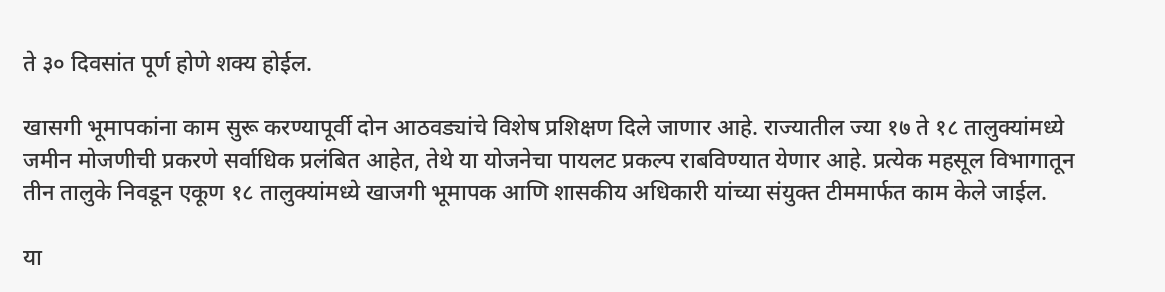ते ३० दिवसांत पूर्ण होणे शक्य होईल.

खासगी भूमापकांना काम सुरू करण्यापूर्वी दोन आठवड्यांचे विशेष प्रशिक्षण दिले जाणार आहे. राज्यातील ज्या १७ ते १८ तालुक्यांमध्ये जमीन मोजणीची प्रकरणे सर्वाधिक प्रलंबित आहेत, तेथे या योजनेचा पायलट प्रकल्प राबविण्यात येणार आहे. प्रत्येक महसूल विभागातून तीन तालुके निवडून एकूण १८ तालुक्यांमध्ये खाजगी भूमापक आणि शासकीय अधिकारी यांच्या संयुक्त टीममार्फत काम केले जाईल.

या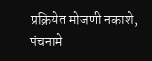प्रक्रियेत मोजणी नकाशे, पंचनामे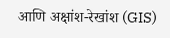आणि अक्षांश-रेखांश (GIS)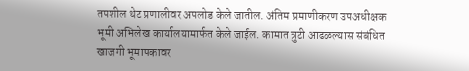तपशील थेट प्रणालीवर अपलोड केले जातील. अंतिम प्रमाणीकरण उपअधीक्षक भूमी अभिलेख कार्यालयामार्फत केले जाईल. कामात त्रुटी आढळल्यास संबंधित खाजगी भूमापकावर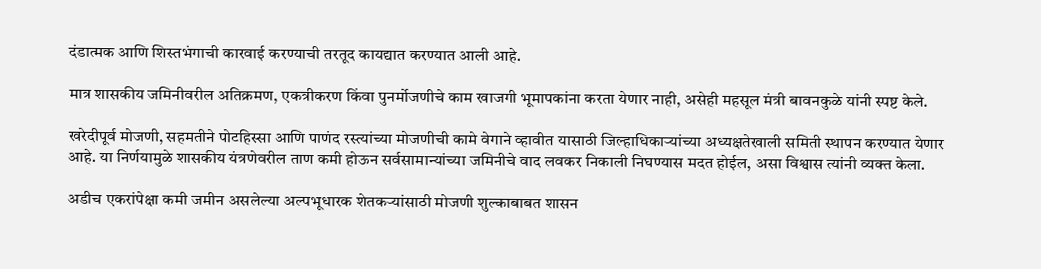दंडात्मक आणि शिस्तभंगाची कारवाई करण्याची तरतूद कायद्यात करण्यात आली आहे.

मात्र शासकीय जमिनीवरील अतिक्रमण, एकत्रीकरण किंवा पुनर्मोजणीचे काम खाजगी भूमापकांना करता येणार नाही, असेही महसूल मंत्री बावनकुळे यांनी स्पष्ट केले.

खरेदीपूर्व मोजणी, सहमतीने पोटहिस्सा आणि पाणंद रस्त्यांच्या मोजणीची कामे वेगाने व्हावीत यासाठी जिल्हाधिकाऱ्यांच्या अध्यक्षतेखाली समिती स्थापन करण्यात येणार आहे. या निर्णयामुळे शासकीय यंत्रणेवरील ताण कमी होऊन सर्वसामान्यांच्या जमिनीचे वाद लवकर निकाली निघण्यास मदत होईल, असा विश्वास त्यांनी व्यक्त केला.

अडीच एकरांपेक्षा कमी जमीन असलेल्या अल्पभूधारक शेतकऱ्यांसाठी मोजणी शुल्काबाबत शासन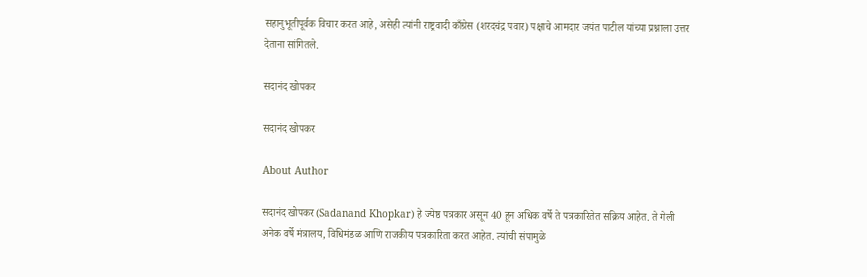सहानुभूतीपूर्वक विचार करत आहे, असेही त्यांनी राष्ट्रवादी काँग्रेस (शरदचंद्र पवार) पक्षाचे आमदार जयंत पाटील यांच्या प्रश्नाला उत्तर देताना सांगितले.

सदानंद खोपकर

सदानंद खोपकर

About Author

सदानंद खोपकर (Sadanand Khopkar) हे ज्येष्ठ पत्रकार असून 40 हून अधिक वर्षे ते पत्रकारितेत सक्रिय आहेत. ते गेली अनेक वर्षे मंत्रालय, विधिमंडळ आणि राजकीय पत्रकारिता करत आहेत. त्यांची संपामुळे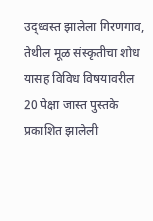उद्ध्वस्त झालेला गिरणगाव, तेथील मूळ संस्कृतीचा शोध यासह विविध विषयावरील 20 पेक्षा जास्त पुस्तके प्रकाशित झालेली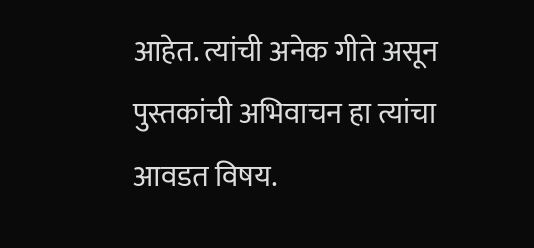आहेत. त्यांची अनेक गीते असून पुस्तकांची अभिवाचन हा त्यांचा आवडत विषय.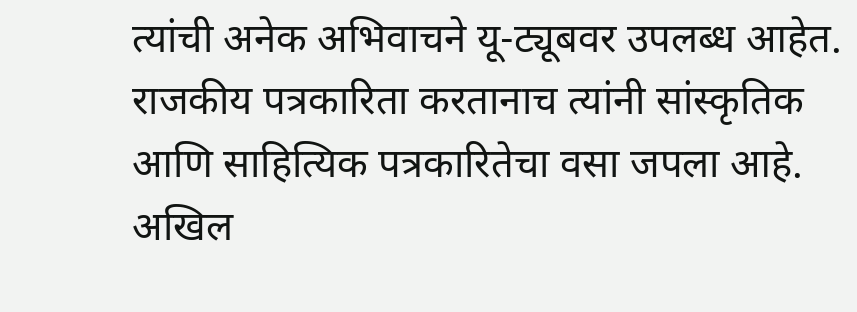त्यांची अनेक अभिवाचने यू-ट्यूबवर उपलब्ध आहेत. राजकीय पत्रकारिता करतानाच त्यांनी सांस्कृतिक आणि साहित्यिक पत्रकारितेचा वसा जपला आहे. अखिल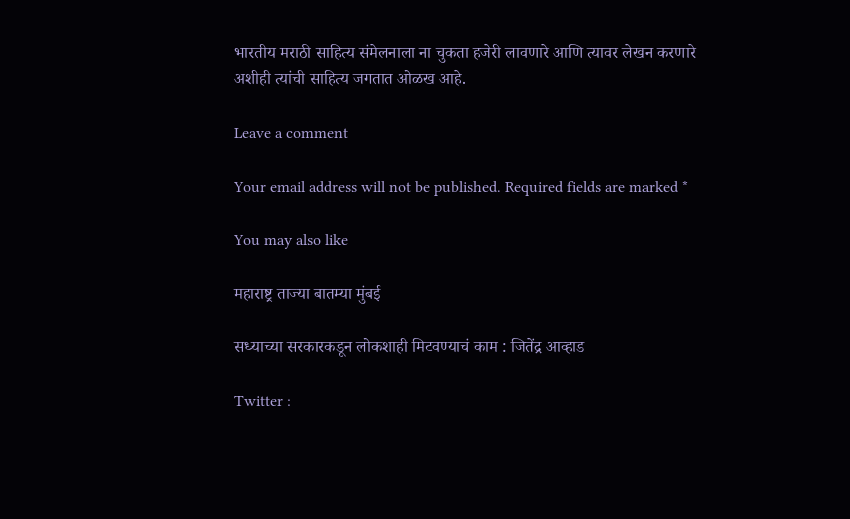भारतीय मराठी साहित्य संमेलनाला ना चुकता हजेरी लावणारे आणि त्यावर लेखन करणारे अशीही त्यांची साहित्य जगतात ओळख आहे.

Leave a comment

Your email address will not be published. Required fields are marked *

You may also like

महाराष्ट्र ताज्या बातम्या मुंबई

सध्याच्या सरकारकडून लोकशाही मिटवण्याचं काम : जितेंद्र आव्हाड

Twitter :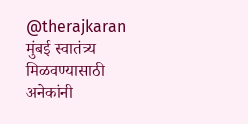@therajkaran मुंबई स्वातंत्र्य मिळवण्यासाठी अनेकांनी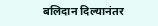बलिदान दिल्यानंतर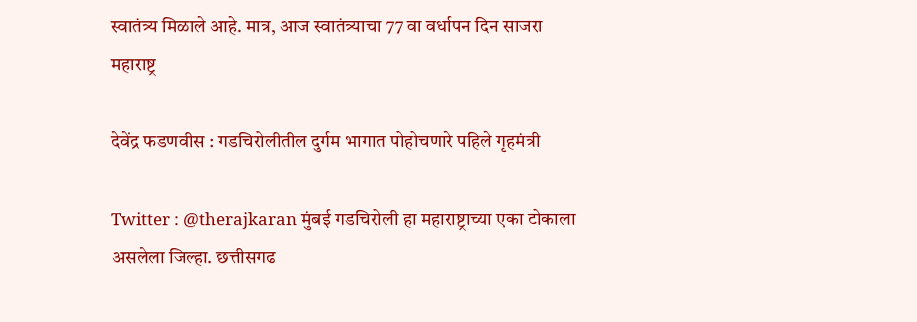स्वातंत्र्य मिळाले आहे. मात्र, आज स्वातंत्र्याचा 77 वा वर्धापन दिन साजरा
महाराष्ट्र

देवेंद्र फडणवीस : गडचिरोलीतील दुर्गम भागात पोहोचणारे पहिले गृहमंत्री

Twitter : @therajkaran मुंबई गडचिरोली हा महाराष्ट्राच्या एका टोकाला असलेला जिल्हा. छत्तीसगढ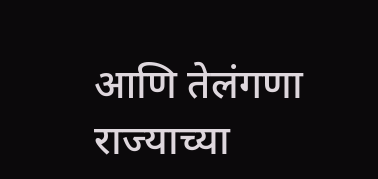आणि तेलंगणा राज्याच्या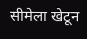सीमेला खेटून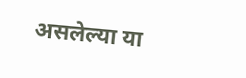असलेल्या या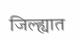जिल्ह्यात